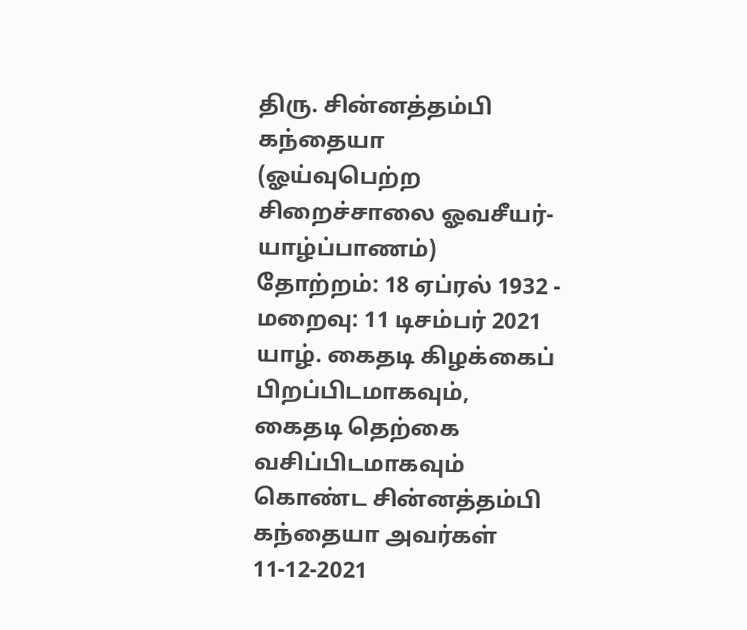திரு. சின்னத்தம்பி கந்தையா
(ஓய்வுபெற்ற சிறைச்சாலை ஓவசீயர்- யாழ்ப்பாணம்)
தோற்றம்: 18 ஏப்ரல் 1932 - மறைவு: 11 டிசம்பர் 2021
யாழ். கைதடி கிழக்கைப் பிறப்பிடமாகவும், கைதடி தெற்கை வசிப்பிடமாகவும் கொண்ட சின்னத்தம்பி கந்தையா அவர்கள் 11-12-2021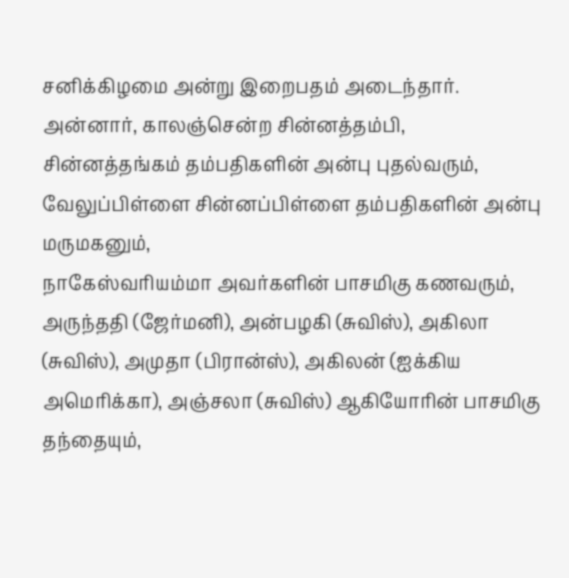சனிக்கிழமை அன்று இறைபதம் அடைந்தார்.
அன்னார், காலஞ்சென்ற சின்னத்தம்பி, சின்னத்தங்கம் தம்பதிகளின் அன்பு புதல்வரும்,
வேலுப்பிள்ளை சின்னப்பிள்ளை தம்பதிகளின் அன்பு மருமகனும்,
நாகேஸ்வரியம்மா அவர்களின் பாசமிகு கணவரும்,
அருந்ததி (ஜேர்மனி), அன்பழகி (சுவிஸ்), அகிலா (சுவிஸ்), அமுதா (பிரான்ஸ்), அகிலன் (ஐக்கிய அமெரிக்கா), அஞ்சலா (சுவிஸ்) ஆகியோரின் பாசமிகு தந்தையும்,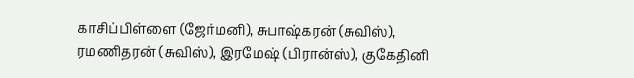காசிப்பிள்ளை (ஜேர்மனி), சுபாஷ்கரன் (சுவிஸ்), ரமணிதரன் (சுவிஸ்), இரமேஷ் (பிரான்ஸ்), குகேதினி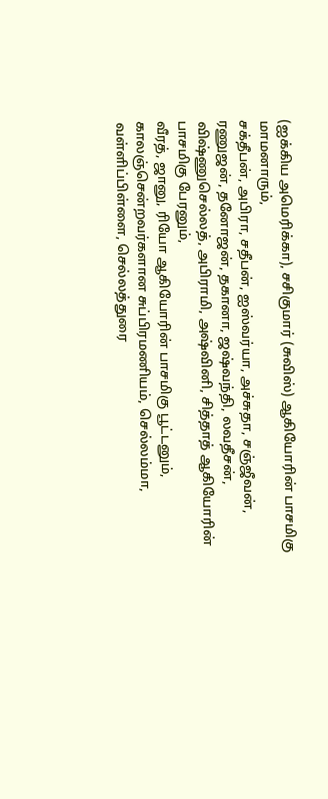(ஐக்கிய அமெரிக்கா), சசிகுமார் (சுவிஸ்) ஆகியோரின் பாசமிகு மாமனாரும்,
சக்தீபன், அபிரா, சதீபன், ஐஸ்வர்யா, அச்சுதா, சஞ்ஜீவன், ரணுஜன், தனோஜன், தகானா, ஜஷ்வந்தி, லவதீசன், விஷ்ணுசெல்லத், அபிராமி, அஷ்வினி, சித்தாத் ஆகியோரின் பாசமிகு பேரனும்,
வீரத், ஜானு, ரியோ ஆகியோரின் பாசமிகு பூட்டனும்,
காலஞ்சென்றவர்களான சுப்பிரமணியம், செல்லம்மா, வள்ளிப்பிள்ளை, செல்லத்துரை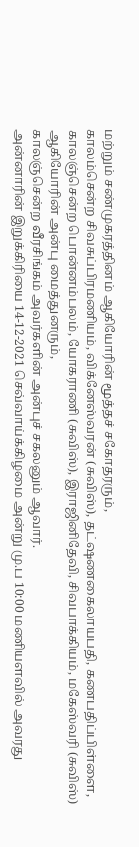மற்றும் சண்முகரத்தினம் ஆகியோரின் மூத்தச் சகோதரரும்,
காலம்சென்ற சிவசுப்பிரமணியம், விக்னேஸ்வரன் (சுவிஸ்), தட்ஷணகைலாயபதி, கணபதிப்பிள்ளை, காலஞ்சென்ற பொன்னம்பலம், யோகராணி (சுவிஸ்), இராஜினிதேவி, சிவபாக்கியம், மகேஸ்வரி (சுவிஸ்) ஆகியோரின் அன்பு மைத்துனரும்,
காலஞ்சென்ற வீரசிங்கம் அவர்களின் அன்புச் சகலனும் ஆவார்.
அன்னாரின் இறுக்கிரியை 14-12-2021 செவ்வாய்க்கிழமை அன்று மு.ப 10:00 மணியளவில் அவரது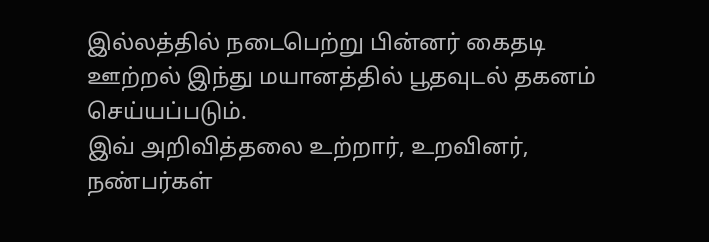இல்லத்தில் நடைபெற்று பின்னர் கைதடி ஊற்றல் இந்து மயானத்தில் பூதவுடல் தகனம் செய்யப்படும்.
இவ் அறிவித்தலை உற்றார், உறவினர், நண்பர்கள்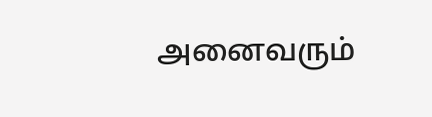அனைவரும்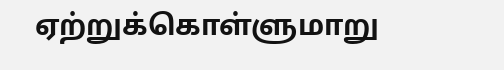ஏற்றுக்கொள்ளுமாறு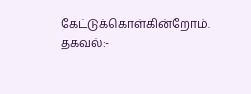கேட்டுக்கொள்கின்றோம்.
தகவல்:-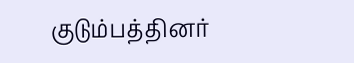குடும்பத்தினர்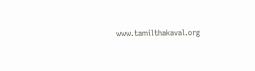www.tamilthakaval.org